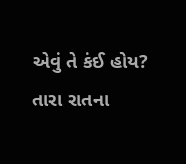એવું તે કંઈ હોય?
તારા રાતના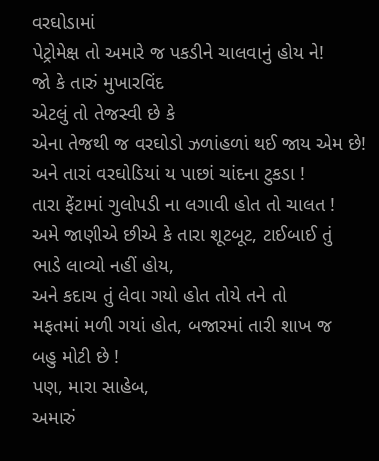વરઘોડામાં
પેટ્રોમેક્ષ તો અમારે જ પકડીને ચાલવાનું હોય ને!
જો કે તારું મુખારવિંદ
એટલું તો તેજસ્વી છે કે
એના તેજથી જ વરઘોડો ઝળાંહળાં થઈ જાય એમ છે!
અને તારાં વરઘોડિયાં ય પાછાં ચાંદના ટુકડા !
તારા ફેંટામાં ગુલોપડી ના લગાવી હોત તો ચાલત !
અમે જાણીએ છીએ કે તારા શૂટબૂટ, ટાઈબાઈ તું
ભાડે લાવ્યો નહીં હોય,
અને કદાચ તું લેવા ગયો હોત તોયે તને તો
મફતમાં મળી ગયાં હોત, બજારમાં તારી શાખ જ
બહુ મોટી છે !
પણ, મારા સાહેબ,
અમારું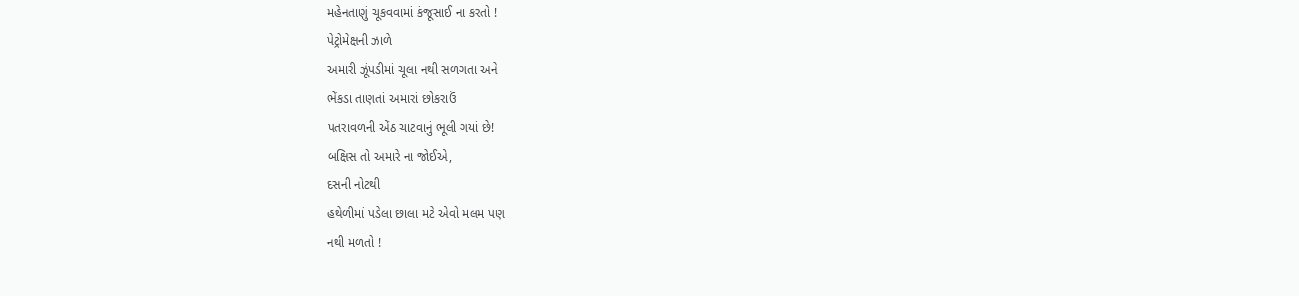મહેનતાણું ચૂકવવામાં કંજૂસાઈ ના કરતો !
પેટ્રોમેક્ષની ઝાળે
અમારી ઝૂંપડીમાં ચૂલા નથી સળગતા અને
ભેંકડા તાણતાં અમારાં છોકરાઉં
પતરાવળની એંઠ ચાટવાનું ભૂલી ગયાં છે!
બક્ષિસ તો અમારે ના જોઈએ,
દસની નોટથી
હથેળીમાં પડેલા છાલા મટે એવો મલમ પણ
નથી મળતો !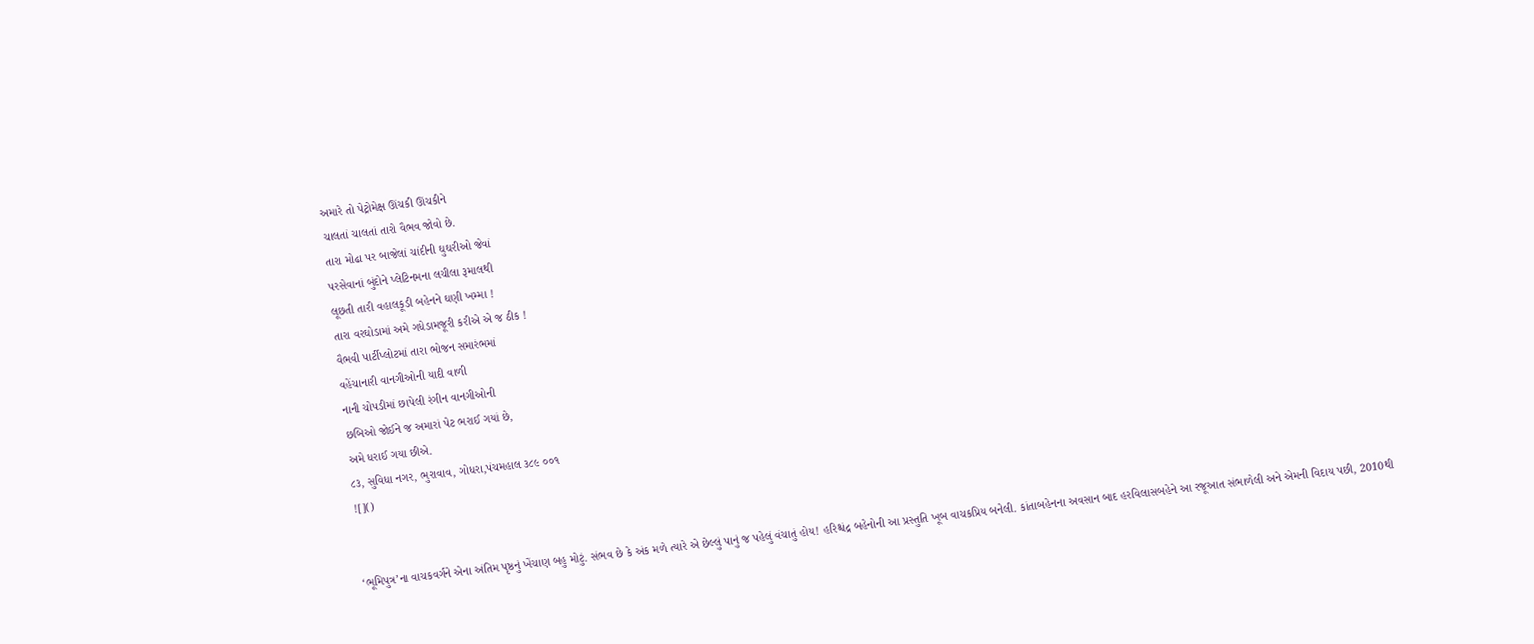અમારે તો પેટ્રોમેક્ષ ઊંચકી ઊંચકીને
ચાલતાં ચાલતાં તારો વૈભવ જોવો છે.
તારા મોઢા પર બાજેલાં ચાંદીની ઘુઘરીઓ જેવાં
પરસેવાનાં બુંદોને પ્લેટિનમના લચીલા રૂમાલથી
લૂછતી તારી વહાલકૂડી બહેનને ઘણી ખમ્મા !
તારા વરઘોડામાં અમે ગધેડામજૂરી કરીએ એ જ ઠીક !
વૈભવી પાર્ટીપ્લોટમાં તારા ભોજન સમારંભમાં
વહેંચાનારી વાનગીઓની યાદી વાળી
નાની ચોપડીમાં છાપેલી રંગીન વાનગીઓની
છબિઓ જોઈને જ અમારાં પેટ ભરાઈ ગયાં છે,
અમે ધરાઈ ગયા છીએ.
૮૩, સુવિધા નગર, ભુરાવાવ, ગોધરા,પંચમહાલ ૩૮૯ ૦૦૧
![]()


‘ભૂમિપુત્ર’ના વાચકવર્ગને એના અંતિમ પૃષ્ઠનું ખેંચાણ બહુ મોટું. સંભવ છે કે અંક મળે ત્યારે એ છેલ્લું પાનું જ પહેલું વંચાતું હોય! હરિશ્ચંદ્ર બહેનોની આ પ્રસ્તુતિ ખૂબ વાચકપ્રિય બનેલી. કાંતાબહેનના અવસાન બાદ હરવિલાસબહેને આ રજૂઆત સંભાળેલી અને એમની વિદાય પછી, 2010થી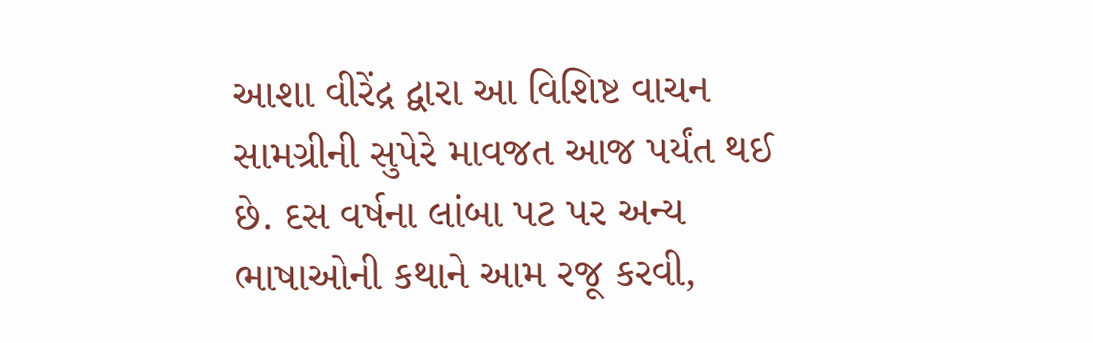આશા વીરેંદ્ર દ્વારા આ વિશિષ્ટ વાચન સામગ્રીની સુપેરે માવજત આજ પર્યંત થઈ છે. દસ વર્ષના લાંબા પટ પર અન્ય ભાષાઓની કથાને આમ રજૂ કરવી,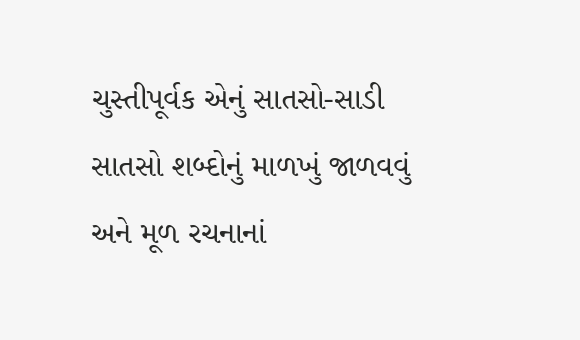ચુસ્તીપૂર્વક એનું સાતસો-સાડી સાતસો શબ્દોનું માળખું જાળવવું અને મૂળ રચનાનાં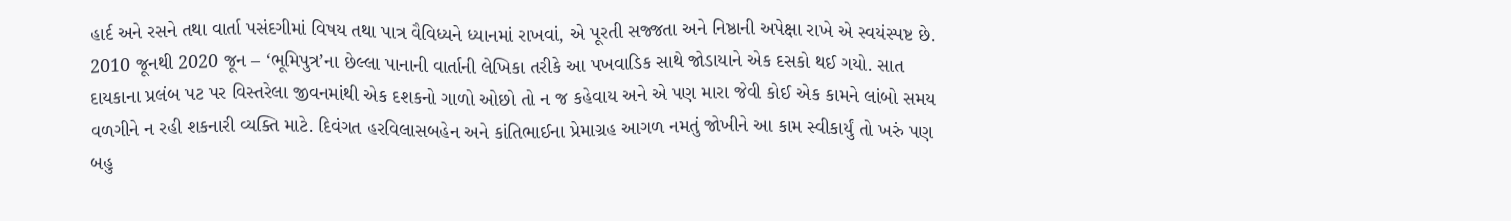હાર્દ અને રસને તથા વાર્તા પસંદગીમાં વિષય તથા પાત્ર વૈવિધ્યને ધ્યાનમાં રાખવાં, એ પૂરતી સજ્જતા અને નિષ્ઠાની અપેક્ષા રાખે એ સ્વયંસ્પષ્ટ છે.
2010 જૂનથી 2020 જૂન – ‘ભૂમિપુત્ર’ના છેલ્લા પાનાની વાર્તાની લેખિકા તરીકે આ પખવાડિક સાથે જોડાયાને એક દસકો થઈ ગયો. સાત દાયકાના પ્રલંબ પટ પર વિસ્તરેલા જીવનમાંથી એક દશકનો ગાળો ઓછો તો ન જ કહેવાય અને એ પણ મારા જેવી કોઈ એક કામને લાંબો સમય વળગીને ન રહી શકનારી વ્યક્તિ માટે. દિવંગત હરવિલાસબહેન અને કાંતિભાઈના પ્રેમાગ્રહ આગળ નમતું જોખીને આ કામ સ્વીકાર્યું તો ખરું પણ બહુ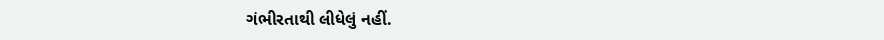ગંભીરતાથી લીધેલું નહીં.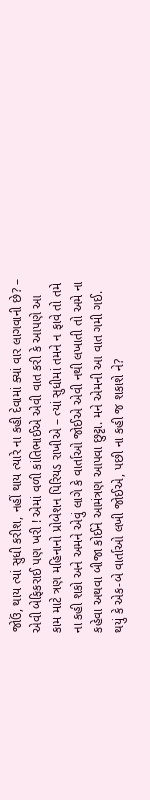જોઉં, થાય ત્યાં સુધી કરીશ, નહીં થાય ત્યારે ના કહી દેવામાં ક્યાં વાર લાગવાની છે? – એવી બેફિકરાઈ પણ ખરી ! એમાં વળી કાંતિભાઈએ એવી વાત કરી કે આપણે આ કામ માટે ત્રણ મહિનાનો પ્રોબેશન પિરિયડ રાખીએ – ત્યાં સુધીમાં તમને ન ફાવે તો તમે ના કહી શકો અને અમને એવું લાગે કે વાર્તાઓ જોઈએ એવી નથી લખાતી તો અમે ના કહેવા અથવા બીજા કોઈને આમંત્રણ આપવા છુટ્ટા. મને એમની આ વાત ગમી ગઈ. થયું કે એક-બે વાર્તાઓ લખી જોઈએ, પછી ના કહી જ શકાશે ને?